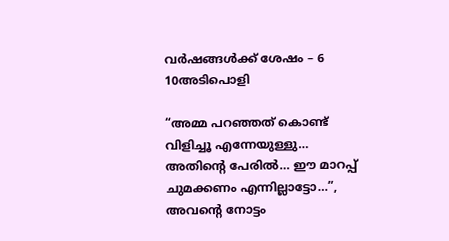വർഷങ്ങൾക്ക് ശേഷം – 6 10അടിപൊളി

“അമ്മ പറഞ്ഞത് കൊണ്ട് വിളിച്ചൂ എന്നേയുള്ളു… അതിന്റെ പേരിൽ… ഈ മാറപ്പ് ചുമക്കണം എന്നില്ലാട്ടോ…”, അവന്റെ നോട്ടം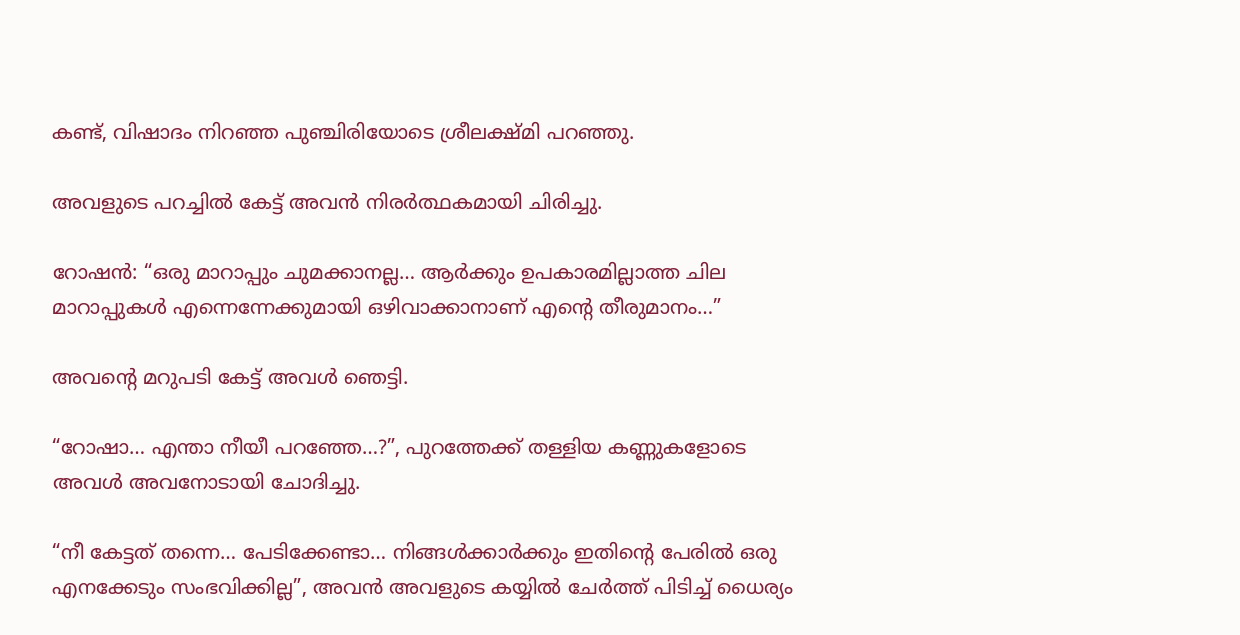കണ്ട്, വിഷാദം നിറഞ്ഞ പുഞ്ചിരിയോടെ ശ്രീലക്ഷ്മി പറഞ്ഞു.

അവളുടെ പറച്ചിൽ കേട്ട് അവൻ നിരർത്ഥകമായി ചിരിച്ചു.

റോഷൻ: “ഒരു മാറാപ്പും ചുമക്കാനല്ല… ആർക്കും ഉപകാരമില്ലാത്ത ചില മാറാപ്പുകൾ എന്നെന്നേക്കുമായി ഒഴിവാക്കാനാണ് എന്റെ തീരുമാനം…”

അവന്റെ മറുപടി കേട്ട് അവൾ ഞെട്ടി.

“റോഷാ… എന്താ നീയീ പറഞ്ഞേ…?”, പുറത്തേക്ക് തള്ളിയ കണ്ണുകളോടെ അവൾ അവനോടായി ചോദിച്ചു.

“നീ കേട്ടത് തന്നെ… പേടിക്കേണ്ടാ… നിങ്ങൾക്കാർക്കും ഇതിന്റെ പേരിൽ ഒരു എനക്കേടും സംഭവിക്കില്ല”, അവൻ അവളുടെ കയ്യിൽ ചേർത്ത് പിടിച്ച് ധൈര്യം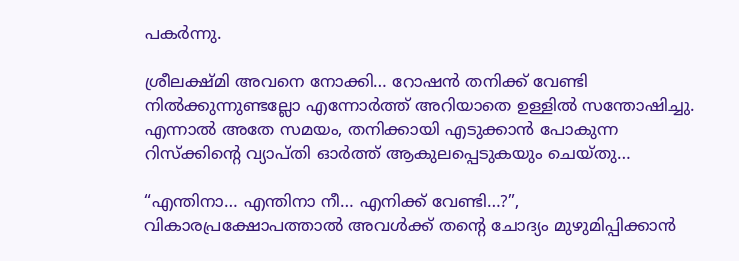പകർന്നു.

ശ്രീലക്ഷ്മി അവനെ നോക്കി… റോഷൻ തനിക്ക് വേണ്ടി നിൽക്കുന്നുണ്ടല്ലോ എന്നോർത്ത് അറിയാതെ ഉള്ളിൽ സന്തോഷിച്ചു. എന്നാൽ അതേ സമയം, തനിക്കായി എടുക്കാൻ പോകുന്ന റിസ്ക്കിന്റെ വ്യാപ്തി ഓർത്ത് ആകുലപ്പെടുകയും ചെയ്തു…

“എന്തിനാ… എന്തിനാ നീ… എനിക്ക് വേണ്ടി…?”, വികാരപ്രക്ഷോപത്താൽ അവൾക്ക് തന്റെ ചോദ്യം മുഴുമിപ്പിക്കാൻ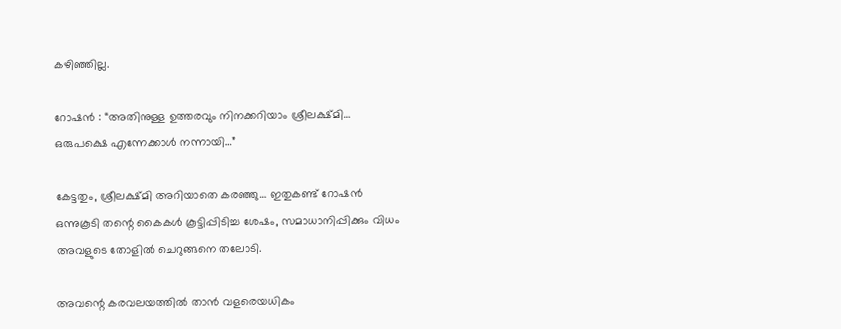കഴിഞ്ഞില്ല.

റോഷൻ : “അതിനുള്ള ഉത്തരവും നിനക്കറിയാം ശ്രീലക്ഷ്മി… ഒരുപക്ഷെ എന്നേക്കാൾ നന്നായി…”

കേട്ടതും, ശ്രീലക്ഷ്മി അറിയാതെ കരഞ്ഞു… ഇതുകണ്ട് റോഷൻ ഒന്നുകൂടി തന്റെ കൈകൾ കൂട്ടിപ്പിടിച്ച ശേഷം, സമാധാനിപ്പിക്കും വിധം അവളുടെ തോളിൽ ചെറുങ്ങനെ തലോടി.

അവന്റെ കരവലയത്തിൽ താൻ വളരെയധികം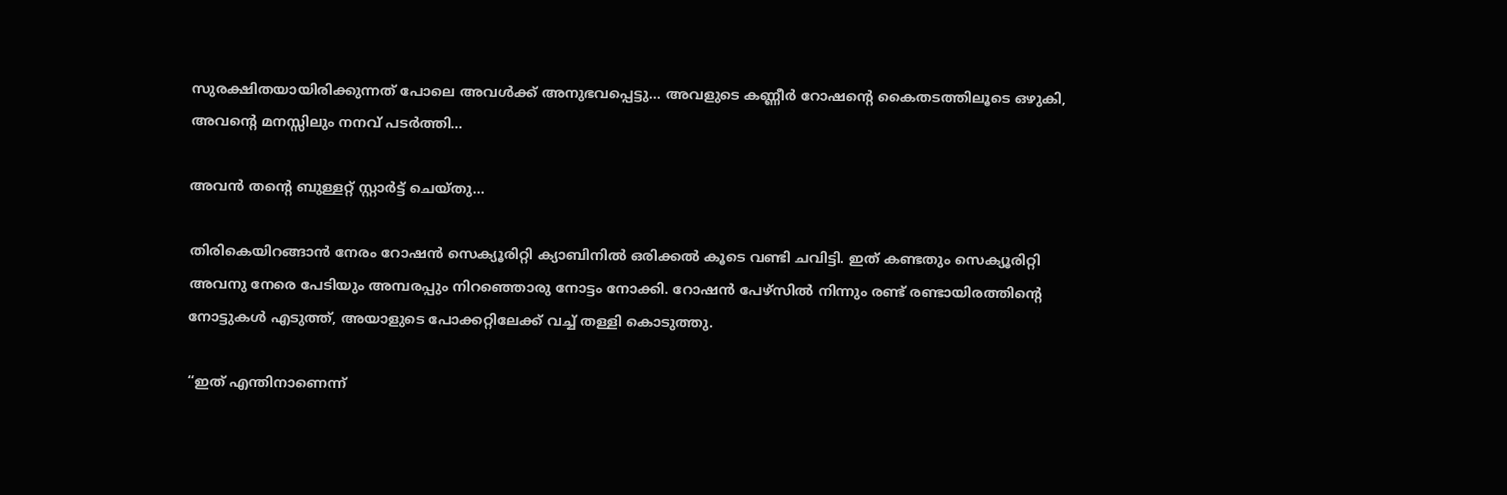സുരക്ഷിതയായിരിക്കുന്നത് പോലെ അവൾക്ക് അനുഭവപ്പെട്ടു… അവളുടെ കണ്ണീർ റോഷന്റെ കൈതടത്തിലൂടെ ഒഴുകി, അവന്റെ മനസ്സിലും നനവ് പടർത്തി…

അവൻ തന്റെ ബുള്ളറ്റ് സ്റ്റാർട്ട് ചെയ്തു…

തിരികെയിറങ്ങാൻ നേരം റോഷൻ സെക്യൂരിറ്റി ക്യാബിനിൽ ഒരിക്കൽ കൂടെ വണ്ടി ചവിട്ടി. ഇത് കണ്ടതും സെക്യൂരിറ്റി അവനു നേരെ പേടിയും അമ്പരപ്പും നിറഞ്ഞൊരു നോട്ടം നോക്കി. റോഷൻ പേഴ്സിൽ നിന്നും രണ്ട് രണ്ടായിരത്തിന്റെ നോട്ടുകൾ എടുത്ത്, അയാളുടെ പോക്കറ്റിലേക്ക് വച്ച് തള്ളി കൊടുത്തു.

“ഇത് എന്തിനാണെന്ന്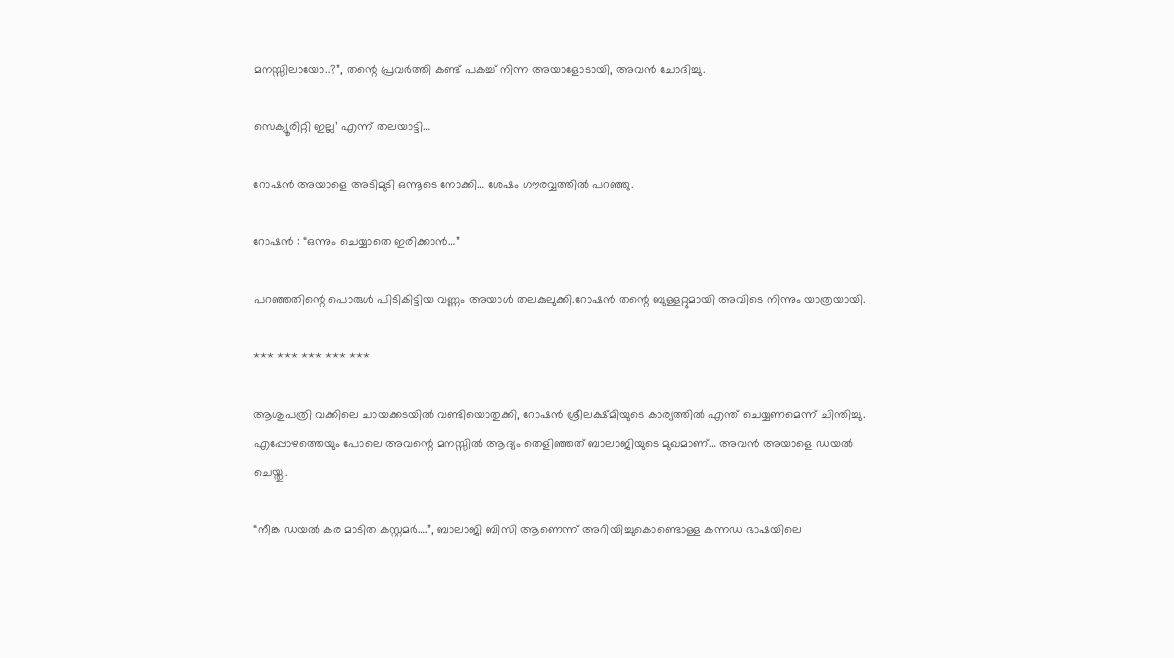മനസ്സിലായോ..?”, തന്റെ പ്രവർത്തി കണ്ട് പകച്ച് നിന്ന അയാളോടായി, അവൻ ചോദിച്ചു.

സെക്യൂരിറ്റി ഇല്ല’ എന്ന് തലയാട്ടി…

റോഷൻ അയാളെ അടിമുടി ഒന്നൂടെ നോക്കി… ശേഷം ഗൗരവ്വത്തിൽ പറഞ്ഞു.

റോഷൻ : “ഒന്നും ചെയ്യാതെ ഇരിക്കാൻ…”

പറഞ്ഞതിന്റെ പൊരുൾ പിടികിട്ടിയ വണ്ണം അയാൾ തലകുലുക്കി.റോഷൻ തന്റെ ബുള്ളറ്റുമായി അവിടെ നിന്നും യാത്രയായി.

*** *** *** *** ***

ആശുപത്രി വക്കിലെ ചായക്കടയിൽ വണ്ടിയൊതുക്കി, റോഷൻ ശ്രീലക്ഷ്മിയുടെ കാര്യത്തിൽ എന്ത് ചെയ്യണമെന്ന് ചിന്തിച്ചു. എപ്പോഴത്തെയും പോലെ അവന്റെ മനസ്സിൽ ആദ്യം തെളിഞ്ഞത് ബാലാജിയുടെ മുഖമാണ്… അവൻ അയാളെ ഡയൽ ചെയ്തു.

“നീങ്ക ഡയൽ കര മാടിത കസ്റ്റമർ….”, ബാലാജി ബിസി ആണെന്ന് അറിയിച്ചുകൊണ്ടൊള്ള കന്നഡ ഭാഷയിലെ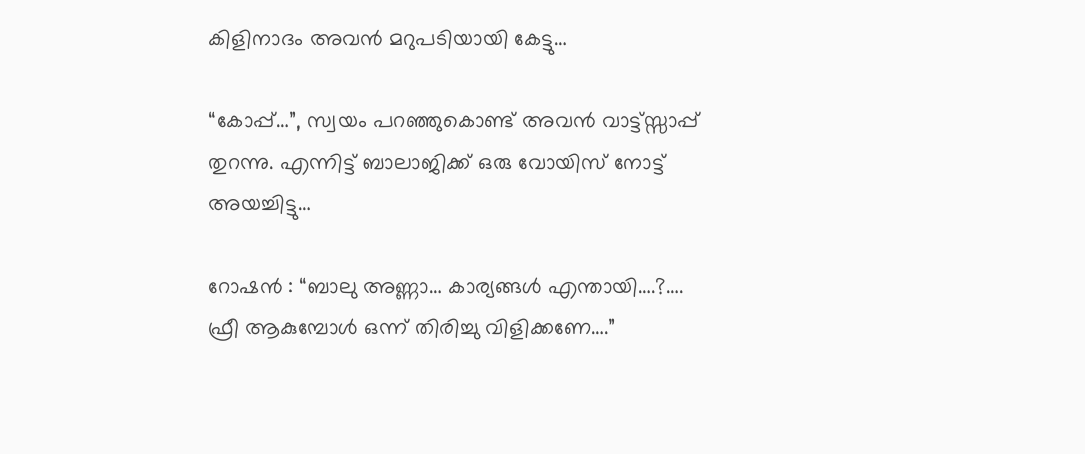കിളിനാദം അവൻ മറുപടിയായി കേട്ടു…

“കോപ്പ്…”, സ്വയം പറഞ്ഞുകൊണ്ട് അവൻ വാട്ട്സ്സാപ്പ് തുറന്നു. എന്നിട്ട് ബാലാജിക്ക് ഒരു വോയിസ്‌ നോട്ട് അയച്ചിട്ടു…

റോഷൻ : “ബാലു അണ്ണാ… കാര്യങ്ങൾ എന്തായി….?…. ഫ്രീ ആകുമ്പോൾ ഒന്ന് തിരിച്ചു വിളിക്കണേ….”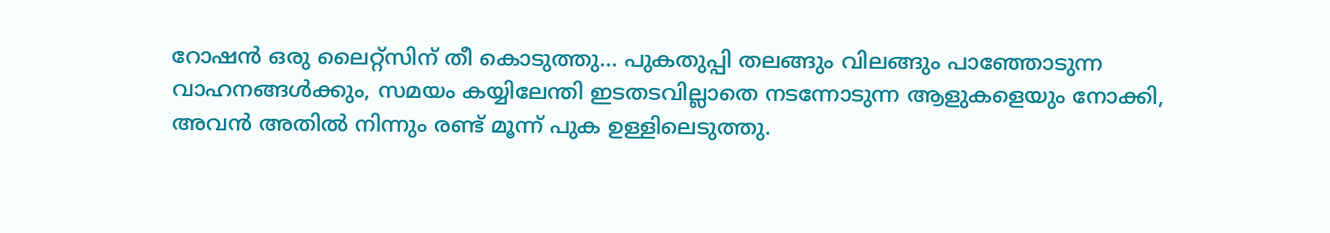റോഷൻ ഒരു ലൈറ്റ്സിന് തീ കൊടുത്തു… പുകതുപ്പി തലങ്ങും വിലങ്ങും പാഞ്ഞോടുന്ന വാഹനങ്ങൾക്കും, സമയം കയ്യിലേന്തി ഇടതടവില്ലാതെ നടന്നോടുന്ന ആളുകളെയും നോക്കി, അവൻ അതിൽ നിന്നും രണ്ട് മൂന്ന് പുക ഉള്ളിലെടുത്തു.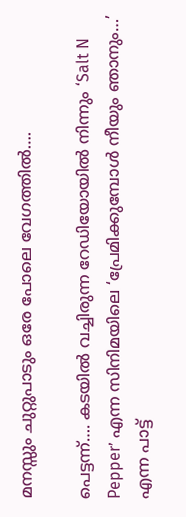മനസ്സും ചുറ്റുപാടും ഒരേ പോലെ വേഗത്തിൽ….

പെട്ടന്ന്…. കടയിൽ വച്ചിരുന്ന റേഡിയോയിൽ നിന്നും ‘Salt N Pepper’ എന്ന സിനിമയിലെ ‘പ്രേമിക്കുമ്പോൾ നീയും ഞാനും…’ എന്ന പാട്ട്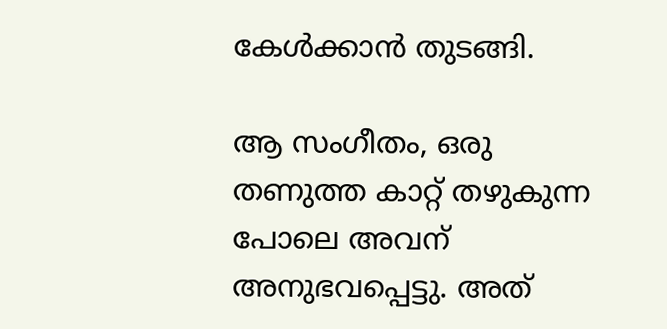കേൾക്കാൻ തുടങ്ങി.

ആ സംഗീതം, ഒരു തണുത്ത കാറ്റ് തഴുകുന്ന പോലെ അവന് അനുഭവപ്പെട്ടു. അത്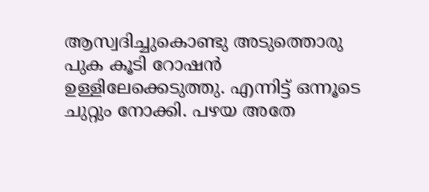ആസ്വദിച്ചുകൊണ്ടു അടുത്തൊരു പുക കൂടി റോഷൻ ഉള്ളിലേക്കെടുത്തു. എന്നിട്ട് ഒന്നൂടെ ചുറ്റും നോക്കി. പഴയ അതേ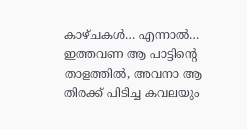കാഴ്ചകൾ… എന്നാൽ… ഇത്തവണ ആ പാട്ടിന്റെ താളത്തിൽ, അവനാ ആ തിരക്ക് പിടിച്ച കവലയും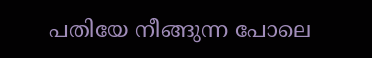പതിയേ നീങ്ങുന്ന പോലെ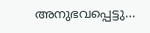അനുഭവപ്പെട്ടു…